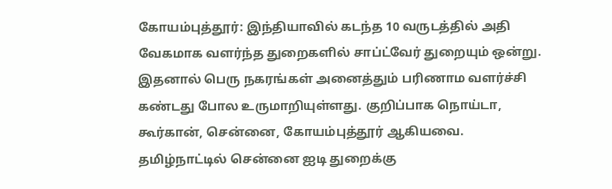கோயம்புத்தூர்: இந்தியாவில் கடந்த 10 வருடத்தில் அதி வேகமாக வளர்ந்த துறைகளில் சாப்ட்வேர் துறையும் ஒன்று. இதனால் பெரு நகரங்கள் அனைத்தும் பரிணாம வளர்ச்சி கண்டது போல உருமாறியுள்ளது. குறிப்பாக நொய்டா, கூர்கான், சென்னை, கோயம்புத்தூர் ஆகியவை.
தமிழ்நாட்டில் சென்னை ஐடி துறைக்கு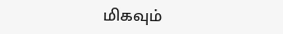மிகவும்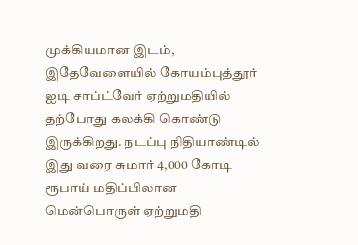முக்கியமான இடம், இதேவேளையில் கோயம்புத்தூர் ஐடி சாப்ட்வேர் ஏற்றுமதியில் தற்போது கலக்கி கொண்டு இருக்கிறது. நடப்பு நிதியாண்டில் இது வரை சுமார் 4,000 கோடி ரூபாய் மதிப்பிலான மென்பொருள் ஏற்றுமதி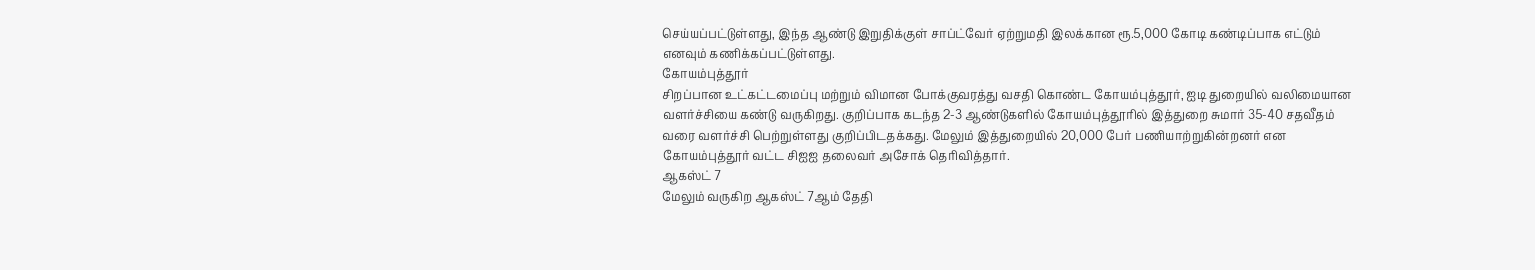செய்யப்பட்டுள்ளது, இந்த ஆண்டு இறுதிக்குள் சாப்ட்வேர் ஏற்றுமதி இலக்கான ரூ.5,000 கோடி கண்டிப்பாக எட்டும் எனவும் கணிக்கப்பட்டுள்ளது.
கோயம்புத்தூர்
சிறப்பான உட்கட்டமைப்பு மற்றும் விமான போக்குவரத்து வசதி கொண்ட கோயம்புத்தூர், ஐடி துறையில் வலிமையான வளர்ச்சியை கண்டு வருகிறது. குறிப்பாக கடந்த 2-3 ஆண்டுகளில் கோயம்புத்தூரில் இத்துறை சுமார் 35-40 சதவீதம் வரை வளர்ச்சி பெற்றுள்ளது குறிப்பிடதக்கது. மேலும் இத்துறையில் 20,000 பேர் பணியாற்றுகின்றனர் என கோயம்புத்தூர் வட்ட சிஐஐ தலைவர் அசோக் தெரிவித்தார்.
ஆகஸ்ட் 7
மேலும் வருகிற ஆகஸ்ட் 7ஆம் தேதி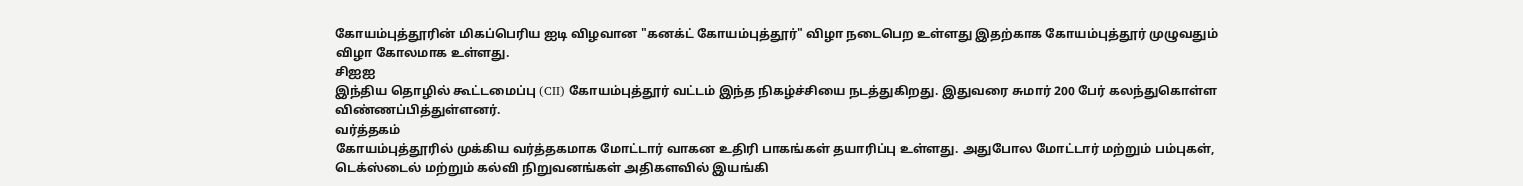கோயம்புத்தூரின் மிகப்பெரிய ஐடி விழவான "கனக்ட் கோயம்புத்தூர்" விழா நடைபெற உள்ளது இதற்காக கோயம்புத்தூர் முழுவதும் விழா கோலமாக உள்ளது.
சிஐஐ
இந்திய தொழில் கூட்டமைப்பு (CII) கோயம்புத்தூர் வட்டம் இந்த நிகழ்ச்சியை நடத்துகிறது. இதுவரை சுமார் 200 பேர் கலந்துகொள்ள விண்ணப்பித்துள்ளனர்.
வர்த்தகம்
கோயம்புத்தூரில் முக்கிய வர்த்தகமாக மோட்டார் வாகன உதிரி பாகங்கள் தயாரிப்பு உள்ளது. அதுபோல மோட்டார் மற்றும் பம்புகள், டெக்ஸ்டைல் மற்றும் கல்வி நிறுவனங்கள் அதிகளவில் இயங்கி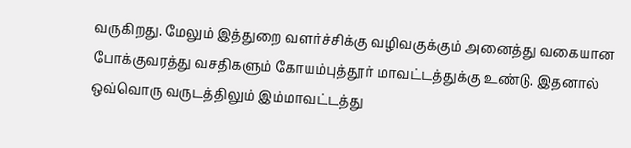வருகிறது. மேலும் இத்துறை வளர்ச்சிக்கு வழிவகுக்கும் அனைத்து வகையான போக்குவரத்து வசதிகளும் கோயம்புத்தூர் மாவட்டத்துக்கு உண்டு. இதனால் ஒவ்வொரு வருடத்திலும் இம்மாவட்டத்து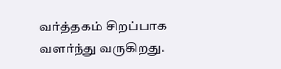வர்த்தகம் சிறப்பாக வளர்ந்து வருகிறது.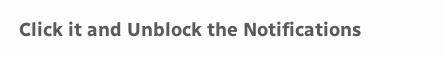Click it and Unblock the Notifications